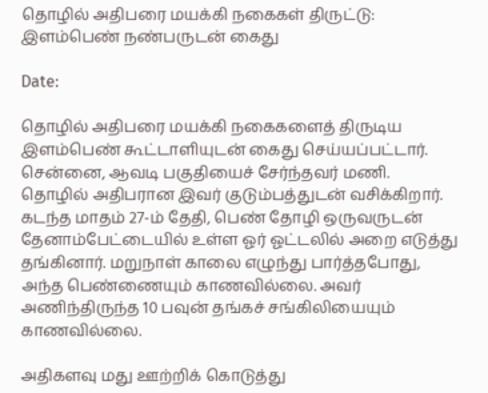தொழில் அதிபரை மயக்கி நகைகள் திருட்டு: இளம்பெண் நண்பருடன் கைது

Date:

தொழில் அதிபரை மயக்கி நகைகளைத் திருடிய இளம்பெண் கூட்டாளியுடன் கைது செய்யப்பட்டார். சென்னை, ஆவடி பகுதியைச் சேர்ந்தவர் மணி. தொழில் அதிபரான இவர் குடும்பத்துடன் வசிக்கிறார். கடந்த மாதம் 27-ம் தேதி, பெண் தோழி ஒருவருடன் தேனாம்பேட்டையில் உள்ள ஓர் ஓட்டலில் அறை எடுத்து தங்கினார். மறுநாள் காலை எழுந்து பார்த்தபோது, அந்த பெண்ணையும் காணவில்லை. அவர் அணிந்திருந்த 10 பவுன் தங்கச் சங்கிலியையும் காணவில்லை.

அதிகளவு மது ஊற்றிக் கொடுத்து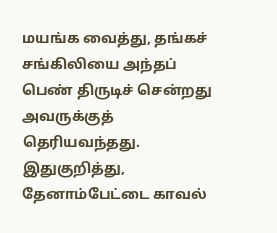மயங்க வைத்து, தங்கச் சங்கிலியை அந்தப் பெண் திருடிச் சென்றது அவருக்குத் தெரியவந்தது. இதுகுறித்து, தேனாம்பேட்டை காவல்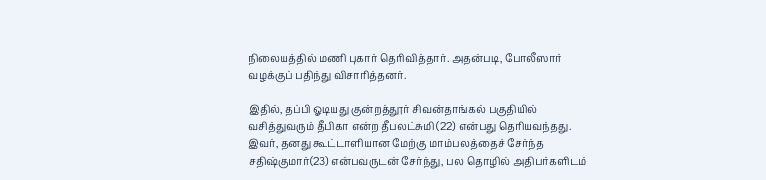நிலையத்தில் மணி புகார் தெரிவித்தார். அதன்படி, போலீஸார் வழக்குப் பதிந்து விசாரித்தனர்.

இதில், தப்பி ஓடியது குன்றத்தூர் சிவன்தாங்கல் பகுதியில் வசித்துவரும் தீபிகா என்ற தீபலட்சுமி (22) என்பது தெரியவந்தது. இவர், தனது கூட்டாளியான மேற்கு மாம்பலத்தைச் சேர்ந்த சதிஷ்குமார்(23) என்பவருடன் சேர்ந்து, பல தொழில் அதிபர்களிடம்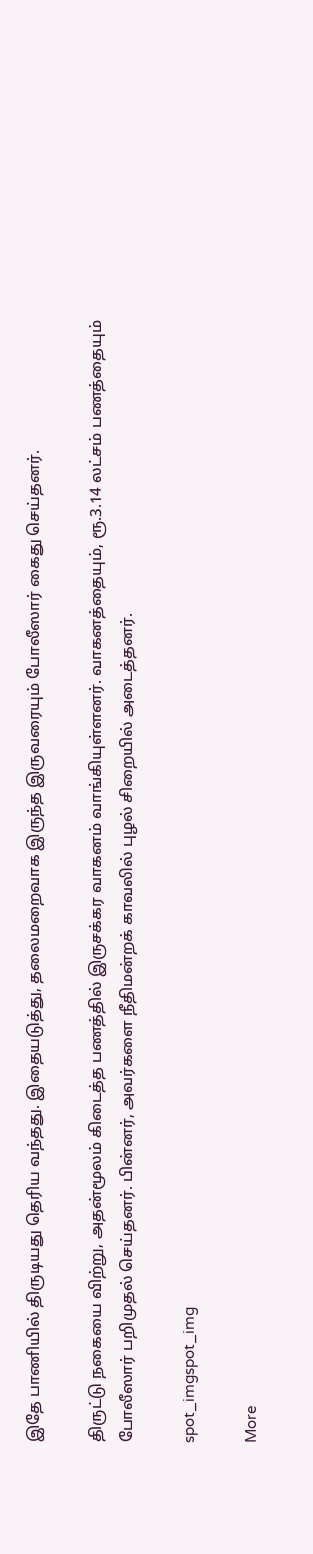இதே பாணியில் திருடியது தெரிய வந்தது. இதையடுத்து, தலைமறைவாக இருந்த இருவரையும் போலீஸார் கைது செய்தனர்.

திருட்டு நகையை விற்று, அதன்மூலம் கிடைத்த பணத்தில் இருசக்கர வாகனம் வாங்கியுள்ளனர். வாகனத்தையும், ரூ.3.14 லட்சம் பணத்தையும் போலீஸார் பறிமுதல் செய்தனர். பின்னர், அவர்களை நீதிமன்றக் காவலில் புழல் சிறையில் அடைத்தனர்.

spot_imgspot_img

More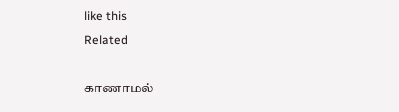like this
Related

காணாமல்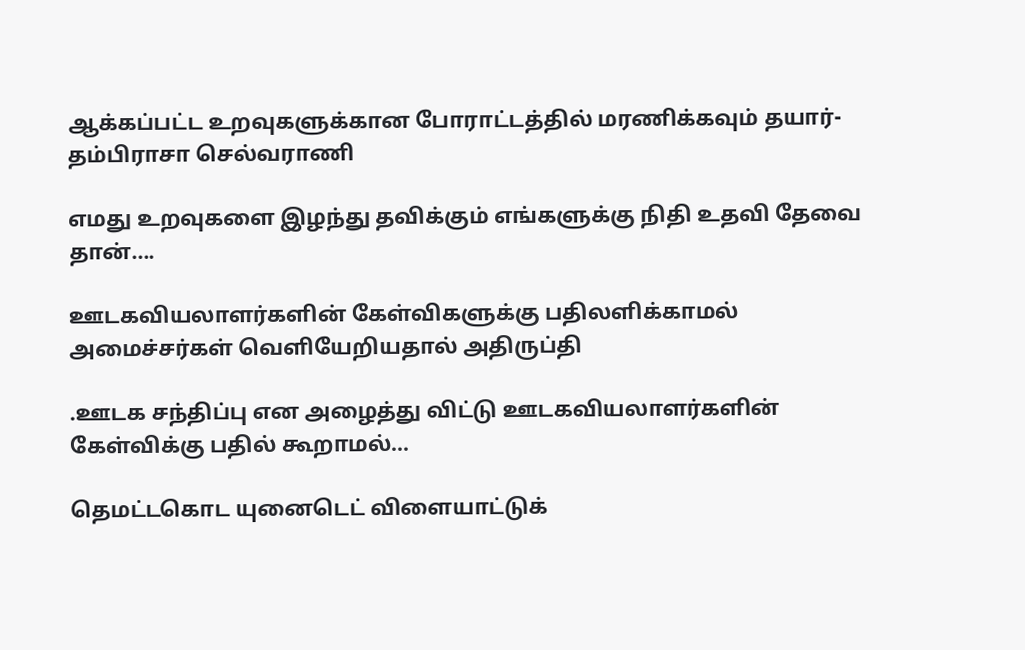ஆக்கப்பட்ட உறவுகளுக்கான போராட்டத்தில் மரணிக்கவும் தயார்-தம்பிராசா செல்வராணி

எமது உறவுகளை இழந்து தவிக்கும் எங்களுக்கு நிதி உதவி தேவை தான்....

ஊடகவியலாளர்களின் கேள்விகளுக்கு பதிலளிக்காமல் அமைச்சர்கள் வெளியேறியதால் அதிருப்தி

.ஊடக சந்திப்பு என அழைத்து விட்டு ஊடகவியலாளர்களின் கேள்விக்கு பதில் கூறாமல்...

தெமட்டகொட யுனைடெட் விளையாட்டுக்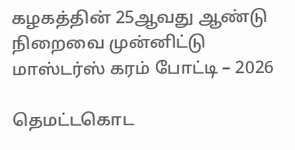கழகத்தின் 25ஆவது ஆண்டு நிறைவை முன்னிட்டு மாஸ்டர்ஸ் கரம் போட்டி – 2026

தெமட்டகொட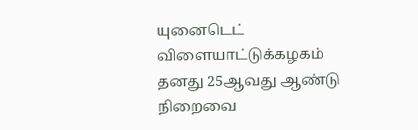யுனைடெட் விளையாட்டுக்கழகம் தனது 25ஆவது ஆண்டு நிறைவை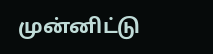முன்னிட்டு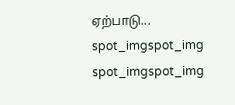ஏற்பாடு...
spot_imgspot_img
spot_imgspot_img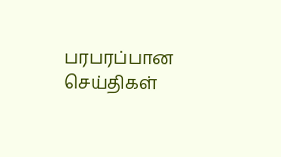பரபரப்பான செய்திகள்